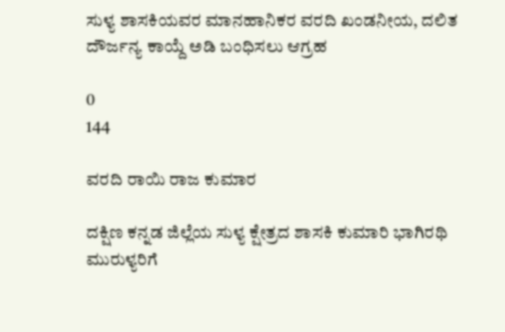ಸುಳ್ಯ ಶಾಸಕಿಯವರ ಮಾನಹಾನಿಕರ ವರದಿ ಖಂಡನೀಯ, ದಲಿತ ದೌರ್ಜನ್ಯ ಕಾಯ್ದೆ ಅಡಿ ಬಂಧಿಸಲು ಆಗ್ರಹ

0
144

ವರದಿ ರಾಯಿ ರಾಜ ಕುಮಾರ

ದಕ್ಷಿಣ ಕನ್ನಡ ಜಿಲ್ಲೆಯ ಸುಳ್ಯ ಕ್ಷೇತ್ರದ ಶಾಸಕಿ ಕುಮಾರಿ ಭಾಗಿರಥಿ ಮುರುಳ್ಯರಿಗೆ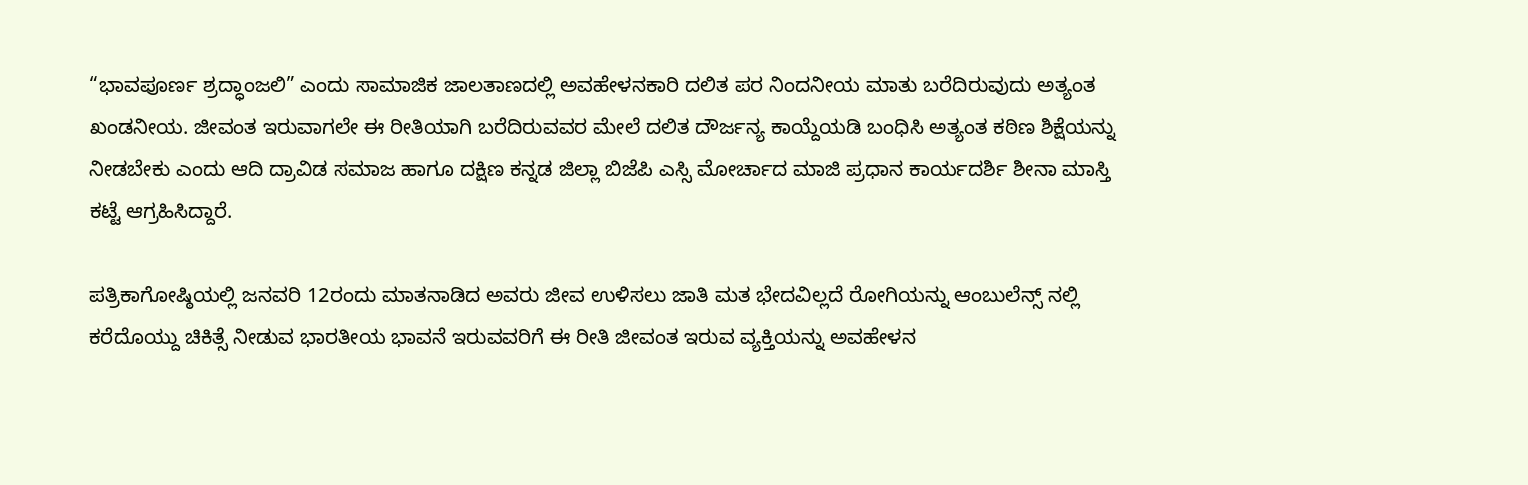“ಭಾವಪೂರ್ಣ ಶ್ರದ್ಧಾಂಜಲಿ” ಎಂದು ಸಾಮಾಜಿಕ ಜಾಲತಾಣದಲ್ಲಿ ಅವಹೇಳನಕಾರಿ ದಲಿತ ಪರ ನಿಂದನೀಯ ಮಾತು ಬರೆದಿರುವುದು ಅತ್ಯಂತ ಖಂಡನೀಯ. ಜೀವಂತ ಇರುವಾಗಲೇ ಈ ರೀತಿಯಾಗಿ ಬರೆದಿರುವವರ ಮೇಲೆ ದಲಿತ ದೌರ್ಜನ್ಯ ಕಾಯ್ದೆಯಡಿ ಬಂಧಿಸಿ ಅತ್ಯಂತ ಕಠಿಣ ಶಿಕ್ಷೆಯನ್ನು ನೀಡಬೇಕು ಎಂದು ಆದಿ ದ್ರಾವಿಡ ಸಮಾಜ ಹಾಗೂ ದಕ್ಷಿಣ ಕನ್ನಡ ಜಿಲ್ಲಾ ಬಿಜೆಪಿ ಎಸ್ಸಿ ಮೋರ್ಚಾದ ಮಾಜಿ ಪ್ರಧಾನ ಕಾರ್ಯದರ್ಶಿ ಶೀನಾ ಮಾಸ್ತಿ ಕಟ್ಟೆ ಆಗ್ರಹಿಸಿದ್ದಾರೆ.

ಪತ್ರಿಕಾಗೋಷ್ಠಿಯಲ್ಲಿ ಜನವರಿ 12ರಂದು ಮಾತನಾಡಿದ ಅವರು ಜೀವ ಉಳಿಸಲು ಜಾತಿ ಮತ ಭೇದವಿಲ್ಲದೆ ರೋಗಿಯನ್ನು ಆಂಬುಲೆನ್ಸ್ ನಲ್ಲಿ ಕರೆದೊಯ್ದು ಚಿಕಿತ್ಸೆ ನೀಡುವ ಭಾರತೀಯ ಭಾವನೆ ಇರುವವರಿಗೆ ಈ ರೀತಿ ಜೀವಂತ ಇರುವ ವ್ಯಕ್ತಿಯನ್ನು ಅವಹೇಳನ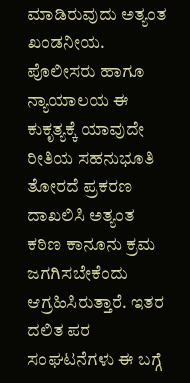ಮಾಡಿರುವುದು ಅತ್ಯಂತ ಖಂಡನೀಯ. ಪೊಲೀಸರು ಹಾಗೂ ನ್ಯಾಯಾಲಯ ಈ ಕುಕೃತ್ಯಕ್ಕೆ ಯಾವುದೇ ರೀತಿಯ ಸಹನುಭೂತಿ ತೋರದೆ ಪ್ರಕರಣ ದಾಖಲಿಸಿ ಅತ್ಯಂತ ಕಠಿಣ ಕಾನೂನು ಕ್ರಮ ಜಗಗಿಸಬೇಕೆಂದು ಆಗ್ರಹಿಸಿರುತ್ತಾರೆ. ಇತರ ದಲಿತ ಪರ ಸಂಘಟನೆಗಳು ಈ ಬಗ್ಗೆ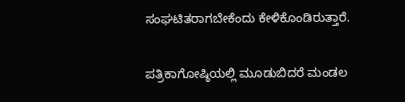ಸಂಘಟಿತರಾಗಬೇಕೆಂದು ಕೇಳಿಕೊಂಡಿರುತ್ತಾರೆ.

ಪತ್ರಿಕಾಗೋಷ್ಠಿಯಲ್ಲಿ ಮೂಡುಬಿದರೆ ಮಂಡಲ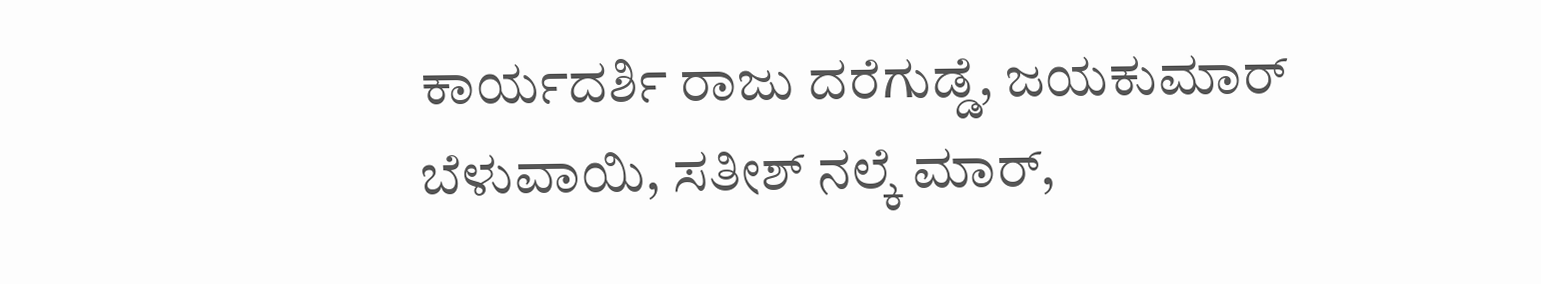ಕಾರ್ಯದರ್ಶಿ ರಾಜು ದರೆಗುಡ್ಡೆ, ಜಯಕುಮಾರ್ ಬೆಳುವಾಯಿ, ಸತೀಶ್ ನಲ್ಕೆ ಮಾರ್,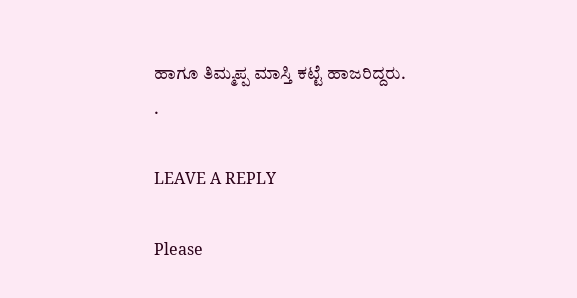ಹಾಗೂ ತಿಮ್ಮಪ್ಪ ಮಾಸ್ತಿ ಕಟ್ಟೆ ಹಾಜರಿದ್ದರು.
.

LEAVE A REPLY

Please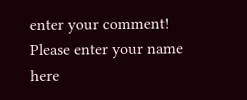enter your comment!
Please enter your name here